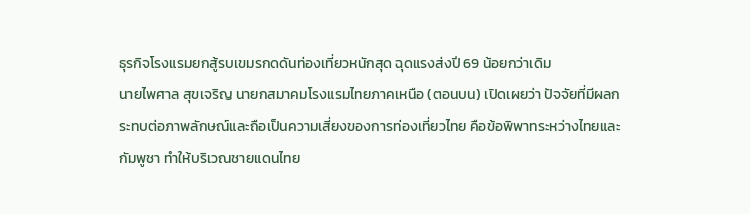ธุรกิจโรงแรมยกสู้รบเขมรกดดันท่องเที่ยวหนักสุด ฉุดแรงส่งปี 69 น้อยกว่าเดิม
นายไพศาล สุขเจริญ นายกสมาคมโรงแรมไทยภาคเหนือ (ตอนบน) เปิดเผยว่า ปัจจัยที่มีผลกระทบต่อภาพลักษณ์และถือเป็นความเสี่ยงของการท่องเที่ยวไทย คือข้อพิพาทระหว่างไทยและกัมพูชา ทำให้บริเวณชายแดนไทย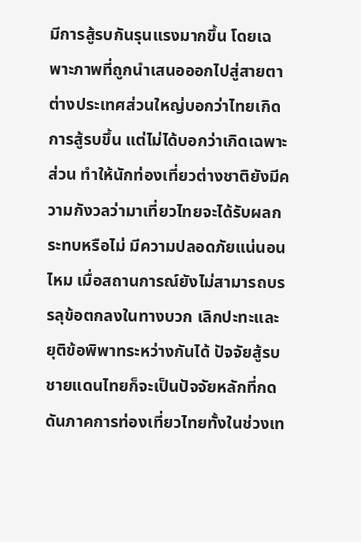มีการสู้รบกันรุนแรงมากขึ้น โดยเฉพาะภาพที่ถูกนำเสนอออกไปสู่สายตาต่างประเทศส่วนใหญ่บอกว่าไทยเกิดการสู้รบขึ้น แต่ไม่ได้บอกว่าเกิดเฉพาะส่วน ทำให้นักท่องเที่ยวต่างชาติยังมีความกังวลว่ามาเที่ยวไทยจะได้รับผลกระทบหรือไม่ มีความปลอดภัยแน่นอนไหม เมื่อสถานการณ์ยังไม่สามารถบรรลุข้อตกลงในทางบวก เลิกปะทะและยุติข้อพิพาทระหว่างกันได้ ปัจจัยสู้รบชายแดนไทยก็จะเป็นปัจจัยหลักที่กดดันภาคการท่องเที่ยวไทยทั้งในช่วงเท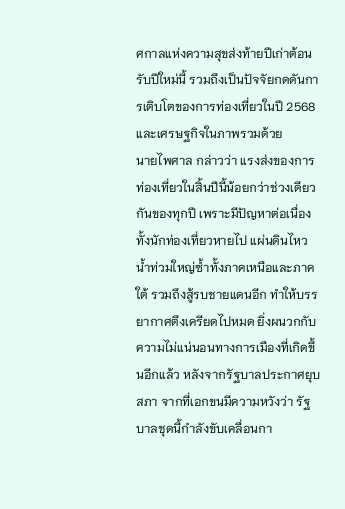ศกาลแห่งความสุขส่งท้ายปีเก่าต้อนรับปีใหม่นี้ รวมถึงเป็นปัจจัยกดดันการเติบโตของการท่องเที่ยวในปี 2568 และเศรษฐกิจในภาพรวมด้วย
นายไพศาล กล่าวว่า แรงส่งของการท่องเที่ยวในสิ้นปีนี้น้อยกว่าช่วงเดียวกันของทุกปี เพราะมีปัญหาต่อเนื่อง ทั้งนักท่องเที่ยวหายไป แผ่นดินไหว น้ำท่วมใหญ่ซ้ำทั้งภาคเหนือและภาคใต้ รวมถึงสู้รบชายแดนอีก ทำให้บรรยากาศตึงเครียดไปหมด ยิ่งผนวกกับความไม่แน่นอนทางการเมืองที่เกิดขึ้นอีกแล้ว หลังจากรัฐบาลประกาศยุบสภา จากที่เอกขนมีความหวังว่า รัฐบาลชุดนี้กำลังขับเคลื่อนกา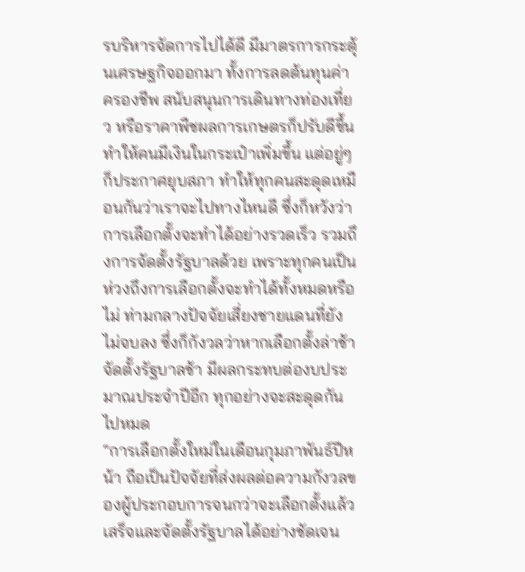รบริหารจัดการไปได้ดี มีมาตรการกระตุ้นเศรษฐกิจออกมา ทั้งการลดต้นทุนค่าครองชีพ สนับสนุนการเดินทางท่องเที่ยว หรือราคาพืชผลการเกษตรก็ปรับดีขึ้น ทำให้คนมีเงินในกระเป๋าเพิ่มขึ้น แต่อยู่ๆ ก็ประกาศยุบสภา ทำให้ทุกคนสะดุดเหมือนกันว่าเราจะไปทางไหนดี ซึ่งก็หวังว่าการเลือกตั้งจะทำได้อย่างรวดเร็ว รวมถึงการจัดตั้งรัฐบาลด้วย เพราะทุกคนเป็นห่วงถึงการเลือกตั้งจะทำได้ทั้งหมดหรือไม่ ท่ามกลางปัจจัยเสี่ยงชายแดนที่ยังไม่จบลง ซึ่งก็กังวลว่าหากเลือกตั้งล่าช้า จัดตั้งรัฐบาลช้า มีผลกระทบต่องบประมาณประจำปีอีก ทุกอย่างจะสะดุดกันไปหมด
“การเลือกตั้งใหม่ในเดือนกุมภาพันธ์ปีหน้า ถือเป็นปัจจัยที่ส่งผลต่อความกังวลของผู้ประกอบการจนกว่าจะเลือกตั้งแล้วเสร็จและจัดตั้งรัฐบาลได้อย่างชัดเจน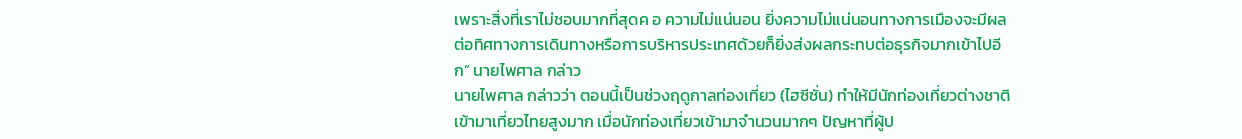เพราะสิ่งที่เราไม่ชอบมากที่สุดค อ ความไม่แน่นอน ยิ่งความไม่แน่นอนทางการเมืองจะมีผลต่อทิศทางการเดินทางหรือการบริหารประเทศด้วยก็ยิ่งส่งผลกระทบต่อธุรกิจมากเข้าไปอีก” นายไพศาล กล่าว
นายไพศาล กล่าวว่า ตอนนี้เป็นช่วงฤดูกาลท่องเที่ยว (ไฮซีซั่น) ทำให้มีนักท่องเที่ยวต่างชาติเข้ามาเที่ยวไทยสูงมาก เมื่อนักท่องเที่ยวเข้ามาจำนวนมากๆ ปัญหาที่ผู้ป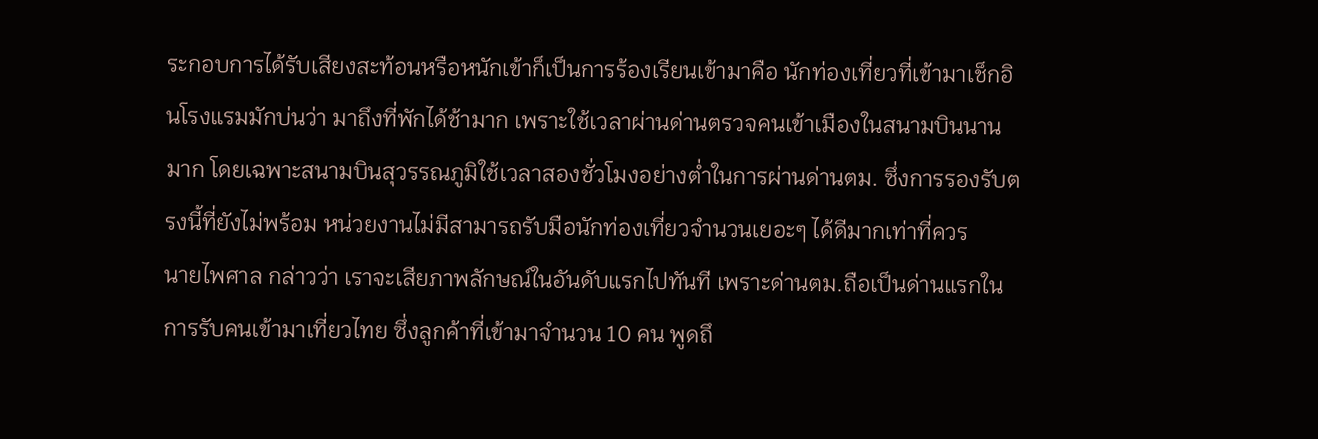ระกอบการได้รับเสียงสะท้อนหรือหนักเข้าก็เป็นการร้องเรียนเข้ามาคือ นักท่องเที่ยวที่เข้ามาเช็กอินโรงแรมมักบ่นว่า มาถึงที่พักได้ช้ามาก เพราะใช้เวลาผ่านด่านตรวจคนเข้าเมืองในสนามบินนานมาก โดยเฉพาะสนามบินสุวรรณภูมิใช้เวลาสองชั่วโมงอย่างต่ำในการผ่านด่านตม. ซึ่งการรองรับตรงนี้ที่ยังไม่พร้อม หน่วยงานไม่มีสามารถรับมือนักท่องเที่ยวจำนวนเยอะๆ ได้ดีมากเท่าที่ควร
นายไพศาล กล่าวว่า เราจะเสียภาพลักษณ์ในอันดับแรกไปทันที เพราะด่านตม.ถือเป็นด่านแรกในการรับคนเข้ามาเที่ยวไทย ซึ่งลูกค้าที่เข้ามาจำนวน 10 คน พูดถึ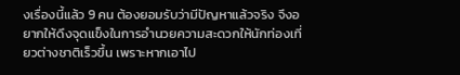งเรื่องนี้แล้ว 9 คน ต้องยอมรับว่ามีปัญหาแล้วจริง จึงอยากให้ดึงจุดแข็งในการอำนวยความสะดวกให้นักท่องเที่ยวต่างชาติเร็วขึ้น เพราะหากเอาไป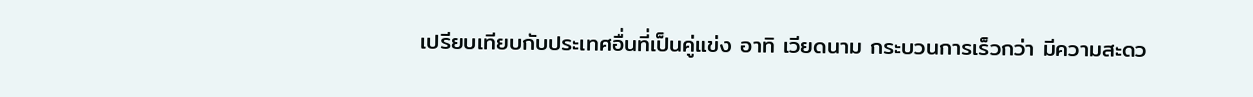เปรียบเทียบกับประเทศอื่นที่เป็นคู่แข่ง อาทิ เวียดนาม กระบวนการเร็วกว่า มีความสะดว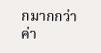กมากกว่า ค่า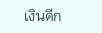เงินดีก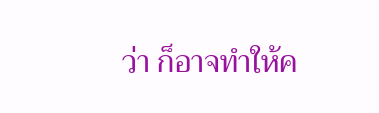ว่า ก็อาจทำให้ค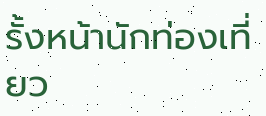รั้งหน้านักท่องเที่ยว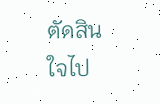ตัดสินใจไป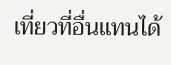เที่ยวที่อื่นแทนได้